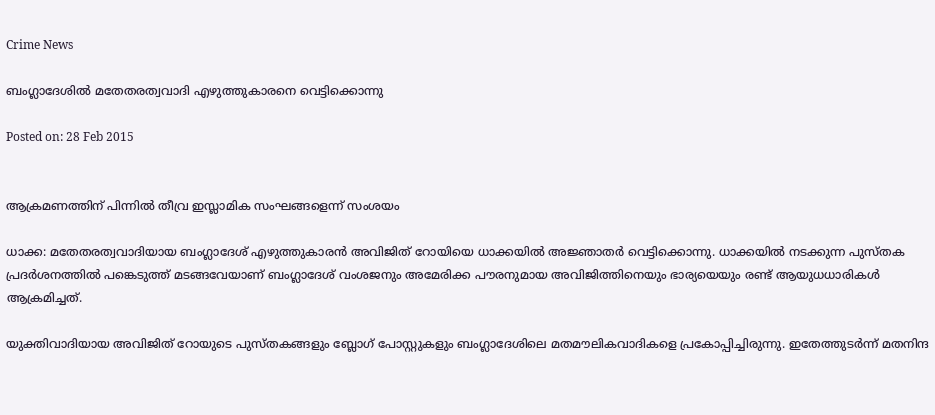Crime News

ബംഗ്ലാദേശില്‍ മതേതരത്വവാദി എഴുത്തുകാരനെ വെട്ടിക്കൊന്നു

Posted on: 28 Feb 2015


ആക്രമണത്തിന് പിന്നില്‍ തീവ്ര ഇസ്ലാമിക സംഘങ്ങളെന്ന് സംശയം

ധാക്ക: മതേതരത്വവാദിയായ ബംഗ്ലാദേശ് എഴുത്തുകാരന്‍ അവിജിത് റോയിയെ ധാക്കയില്‍ അജ്ഞാതര്‍ വെട്ടിക്കൊന്നു. ധാക്കയില്‍ നടക്കുന്ന പുസ്തക പ്രദര്‍ശനത്തില്‍ പങ്കെടുത്ത് മടങ്ങവേയാണ് ബംഗ്ലാദേശ് വംശജനും അമേരിക്ക പൗരനുമായ അവിജിത്തിനെയും ഭാര്യയെയും രണ്ട് ആയുധധാരികള്‍ ആക്രമിച്ചത്.

യുക്തിവാദിയായ അവിജിത് റോയുടെ പുസ്തകങ്ങളും ബ്ലോഗ് പോസ്റ്റുകളും ബംഗ്ലാദേശിലെ മതമൗലികവാദികളെ പ്രകോപ്പിച്ചിരുന്നു. ഇതേത്തുടര്‍ന്ന് മതനിന്ദ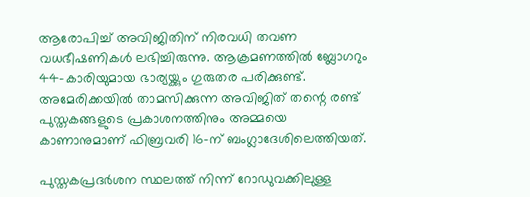ആരോപിച്ച് അവിജിതിന് നിരവധി തവണ വധഭീഷണികള്‍ ലഭിച്ചിരുന്നു. ആക്രമണത്തില്‍ ബ്ലോഗറും 44-കാരിയുമായ ഭാര്യയ്ക്കും ഗുരുതര പരിക്കുണ്ട്. അമേരിക്കയില്‍ താമസിക്കുന്ന അവിജിത് തന്റെ രണ്ട് പുസ്തകങ്ങളുടെ പ്രകാശനത്തിനും അമ്മയെ കാണാനുമാണ് ഫിബ്രവരി 16-ന് ബംഗ്ലാദേശിലെത്തിയത്.

പുസ്തകപ്രദര്‍ശന സ്ഥലത്ത് നിന്ന് റോഡുവക്കിലുള്ള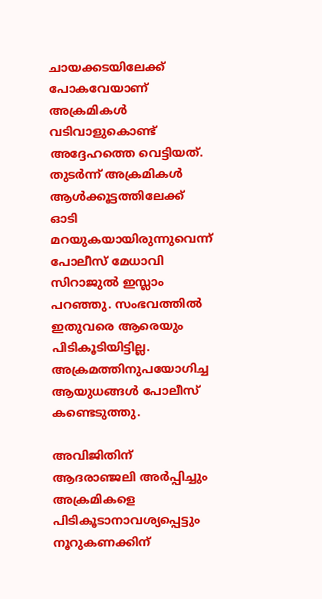ചായക്കടയിലേക്ക് പോകവേയാണ് അക്രമികള്‍ വടിവാളുകൊണ്ട് അദ്ദേഹത്തെ വെട്ടിയത്. തുടര്‍ന്ന് അക്രമികള്‍ ആള്‍ക്കൂട്ടത്തിലേക്ക് ഓടി മറയുകയായിരുന്നുവെന്ന് പോലീസ് മേധാവി സിറാജുല്‍ ഇസ്ലാം പറഞ്ഞു. സംഭവത്തില്‍ ഇതുവരെ ആരെയും പിടികൂടിയിട്ടില്ല. അക്രമത്തിനുപയോഗിച്ച ആയുധങ്ങള്‍ പോലീസ് കണ്ടെടുത്തു.

അവിജിതിന് ആദരാഞ്ജലി അര്‍പ്പിച്ചും അക്രമികളെ പിടികൂടാനാവശ്യപ്പെട്ടും നൂറുകണക്കിന്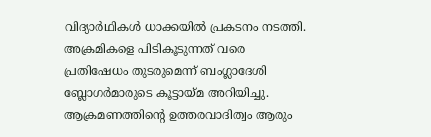വിദ്യാര്‍ഥികള്‍ ധാക്കയില്‍ പ്രകടനം നടത്തി. അക്രമികളെ പിടികൂടുന്നത് വരെ പ്രതിഷേധം തുടരുമെന്ന് ബംഗ്ലാദേശി ബ്ലോഗര്‍മാരുടെ കൂട്ടായ്മ അറിയിച്ചു.
ആക്രമണത്തിന്റെ ഉത്തരവാദിത്വം ആരും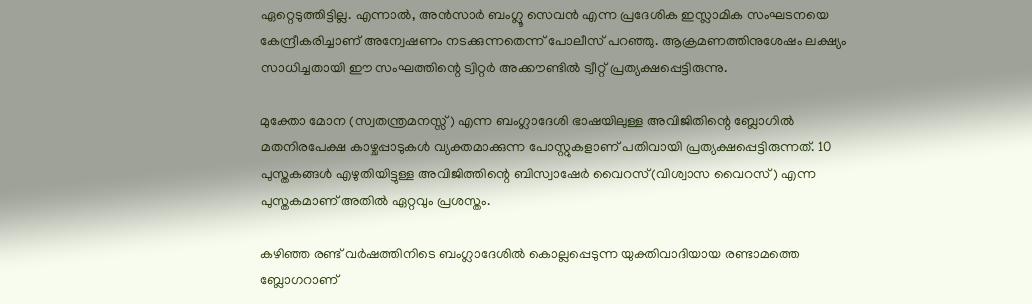ഏറ്റെടുത്തിട്ടില്ല. എന്നാല്‍, അന്‍സാര്‍ ബംഗ്ലൂ സെവന്‍ എന്ന പ്രദേശിക ഇസ്ലാമിക സംഘടനയെ കേന്ദ്രീകരിച്ചാണ് അന്വേഷണം നടക്കുന്നതെന്ന് പോലീസ് പറഞ്ഞു. ആക്രമണത്തിനുശേഷം ലക്ഷ്യം സാധിച്ചതായി ഈ സംഘത്തിന്റെ ട്വിറ്റര്‍ അക്കൗണ്ടില്‍ ട്വീറ്റ് പ്രത്യക്ഷപ്പെട്ടിരുന്നു.

മുക്തോ മോന (സ്വതന്ത്രമനസ്സ്) എന്ന ബംഗ്ലാദേശി ഭാഷയിലുള്ള അവിജിതിന്റെ ബ്ലോഗില്‍ മതനിരപേക്ഷ കാഴ്ചപ്പാടുകള്‍ വ്യക്തമാക്കുന്ന പോസ്റ്റുകളാണ് പതിവായി പ്രത്യക്ഷപ്പെട്ടിരുന്നത്. 10 പുസ്തകങ്ങള്‍ എഴുതിയിട്ടുള്ള അവിജിത്തിന്റെ ബിസ്വാഷേര്‍ വൈറസ്(വിശ്വാസ വൈറസ്) എന്ന പുസ്തകമാണ് അതില്‍ ഏറ്റവും പ്രശസ്തം.

കഴിഞ്ഞ രണ്ട് വര്‍ഷത്തിനിടെ ബംഗ്ലാദേശില്‍ കൊല്ലപ്പെടുന്ന യുക്തിവാദിയായ രണ്ടാമത്തെ ബ്ലോഗറാണ്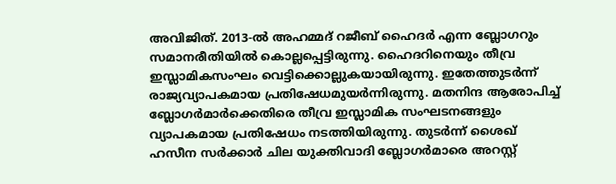അവിജിത്. 2013-ല്‍ അഹമ്മദ് റജീബ് ഹൈദര്‍ എന്ന ബ്ലോഗറും സമാനരീതിയില്‍ കൊല്ലപ്പെട്ടിരുന്നു. ഹൈദറിനെയും തീവ്ര ഇസ്ലാമികസംഘം വെട്ടിക്കൊല്ലുകയായിരുന്നു. ഇതേത്തുടര്‍ന്ന് രാജ്യവ്യാപകമായ പ്രതിഷേധമുയര്‍ന്നിരുന്നു. മതനിന്ദ ആരോപിച്ച് ബ്ലോഗര്‍മാര്‍ക്കെതിരെ തീവ്ര ഇസ്ലാമിക സംഘടനങ്ങളും വ്യാപകമായ പ്രതിഷേധം നടത്തിയിരുന്നു. തുടര്‍ന്ന് ശൈഖ് ഹസീന സര്‍ക്കാര്‍ ചില യുക്തിവാദി ബ്ലോഗര്‍മാരെ അറസ്റ്റ്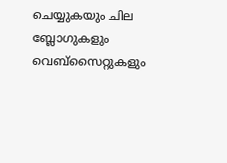ചെയ്യുകയും ചില ബ്ലോഗുകളും വെബ്‌സൈറ്റുകളും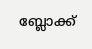ബ്ലോക്ക്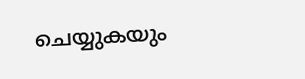ചെയ്യുകയും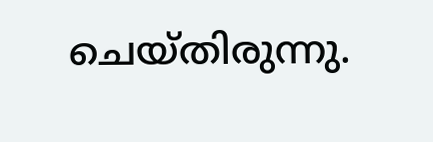ചെയ്തിരുന്നു.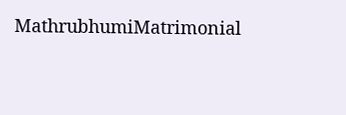MathrubhumiMatrimonial